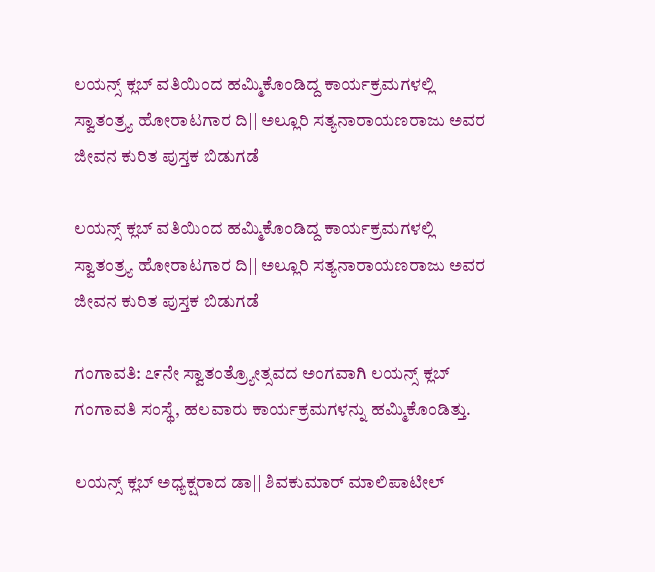ಲಯನ್ಸ್ ಕ್ಲಬ್ ವತಿಯಿಂದ ಹಮ್ಮಿಕೊಂಡಿದ್ದ ಕಾರ್ಯಕ್ರಮಗಳಲ್ಲಿ ಸ್ವಾತಂತ್ರ್ಯ ಹೋರಾಟಗಾರ ದಿ|| ಅಲ್ಲೂರಿ ಸತ್ಯನಾರಾಯಣರಾಜು ಅವರ ಜೀವನ ಕುರಿತ ಪುಸ್ತಕ ಬಿಡುಗಡೆ

ಲಯನ್ಸ್ ಕ್ಲಬ್ ವತಿಯಿಂದ ಹಮ್ಮಿಕೊಂಡಿದ್ದ ಕಾರ್ಯಕ್ರಮಗಳಲ್ಲಿ ಸ್ವಾತಂತ್ರ್ಯ ಹೋರಾಟಗಾರ ದಿ|| ಅಲ್ಲೂರಿ ಸತ್ಯನಾರಾಯಣರಾಜು ಅವರ ಜೀವನ ಕುರಿತ ಪುಸ್ತಕ ಬಿಡುಗಡೆ

ಗಂಗಾವತಿ: ೭೯ನೇ ಸ್ವಾತಂತ್ರ‍್ಯೋತ್ಸವದ ಅಂಗವಾಗಿ ಲಯನ್ಸ್ ಕ್ಲಬ್ ಗಂಗಾವತಿ ಸಂಸ್ಥೆ, ಹಲವಾರು ಕಾರ್ಯಕ್ರಮಗಳನ್ನು ಹಮ್ಮಿಕೊಂಡಿತ್ತು.

ಲಯನ್ಸ್ ಕ್ಲಬ್ ಅಧ್ಯಕ್ಷರಾದ ಡಾ|| ಶಿವಕುಮಾರ್ ಮಾಲಿಪಾಟೀಲ್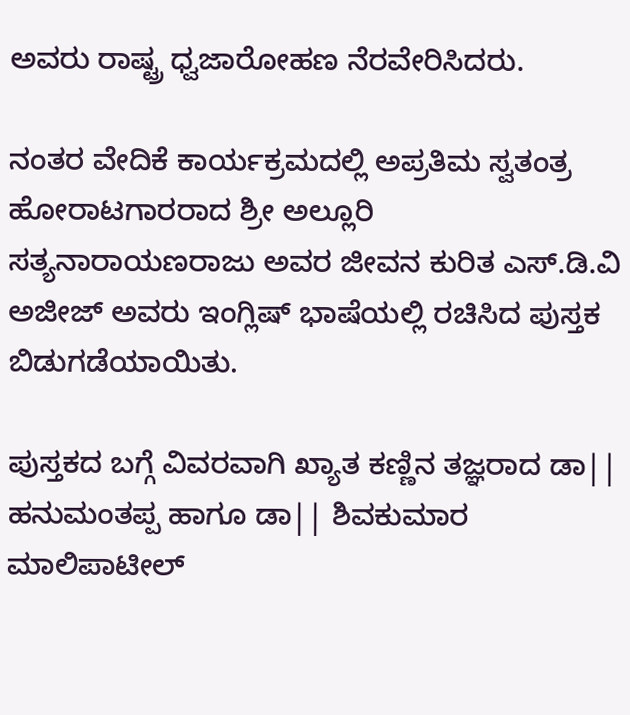ಅವರು ರಾಷ್ಟ್ರ ಧ್ವಜಾರೋಹಣ ನೆರವೇರಿಸಿದರು.

ನಂತರ ವೇದಿಕೆ ಕಾರ್ಯಕ್ರಮದಲ್ಲಿ ಅಪ್ರತಿಮ ಸ್ವತಂತ್ರ ಹೋರಾಟಗಾರರಾದ ಶ್ರೀ ಅಲ್ಲೂರಿ ಸತ್ಯನಾರಾಯಣರಾಜು ಅವರ ಜೀವನ ಕುರಿತ ಎಸ್.ಡಿ.ವಿ ಅಜೀಜ್ ಅವರು ಇಂಗ್ಲಿಷ್ ಭಾಷೆಯಲ್ಲಿ ರಚಿಸಿದ ಪುಸ್ತಕ ಬಿಡುಗಡೆಯಾಯಿತು.

ಪುಸ್ತಕದ ಬಗ್ಗೆ ವಿವರವಾಗಿ ಖ್ಯಾತ ಕಣ್ಣಿನ ತಜ್ಞರಾದ ಡಾ|| ಹನುಮಂತಪ್ಪ ಹಾಗೂ ಡಾ|| ಶಿವಕುಮಾರ ಮಾಲಿಪಾಟೀಲ್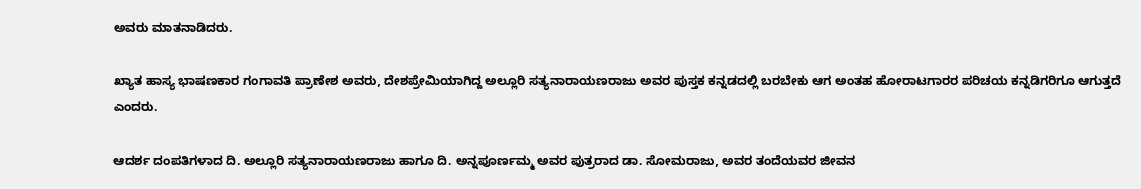ಅವರು ಮಾತನಾಡಿದರು.

ಖ್ಯಾತ ಹಾಸ್ಯ ಭಾಷಣಕಾರ ಗಂಗಾವತಿ ಪ್ರಾಣೇಶ ಅವರು, ದೇಶಪ್ರೇಮಿಯಾಗಿದ್ದ ಅಲ್ಲೂರಿ ಸತ್ಯನಾರಾಯಣರಾಜು ಅವರ ಪುಸ್ತಕ ಕನ್ನಡದಲ್ಲಿ ಬರಬೇಕು ಆಗ ಅಂತಹ ಹೋರಾಟಗಾರರ ಪರಿಚಯ ಕನ್ನಡಿಗರಿಗೂ ಆಗುತ್ತದೆ ಎಂದರು.

ಆದರ್ಶ ದಂಪತಿಗಳಾದ ದಿ. ಅಲ್ಲೂರಿ ಸತ್ಯನಾರಾಯಣರಾಜು ಹಾಗೂ ದಿ. ಅನ್ನಪೂರ್ಣಮ್ಮ ಅವರ ಪುತ್ರರಾದ ಡಾ. ಸೋಮರಾಜು, ಅವರ ತಂದೆಯವರ ಜೀವನ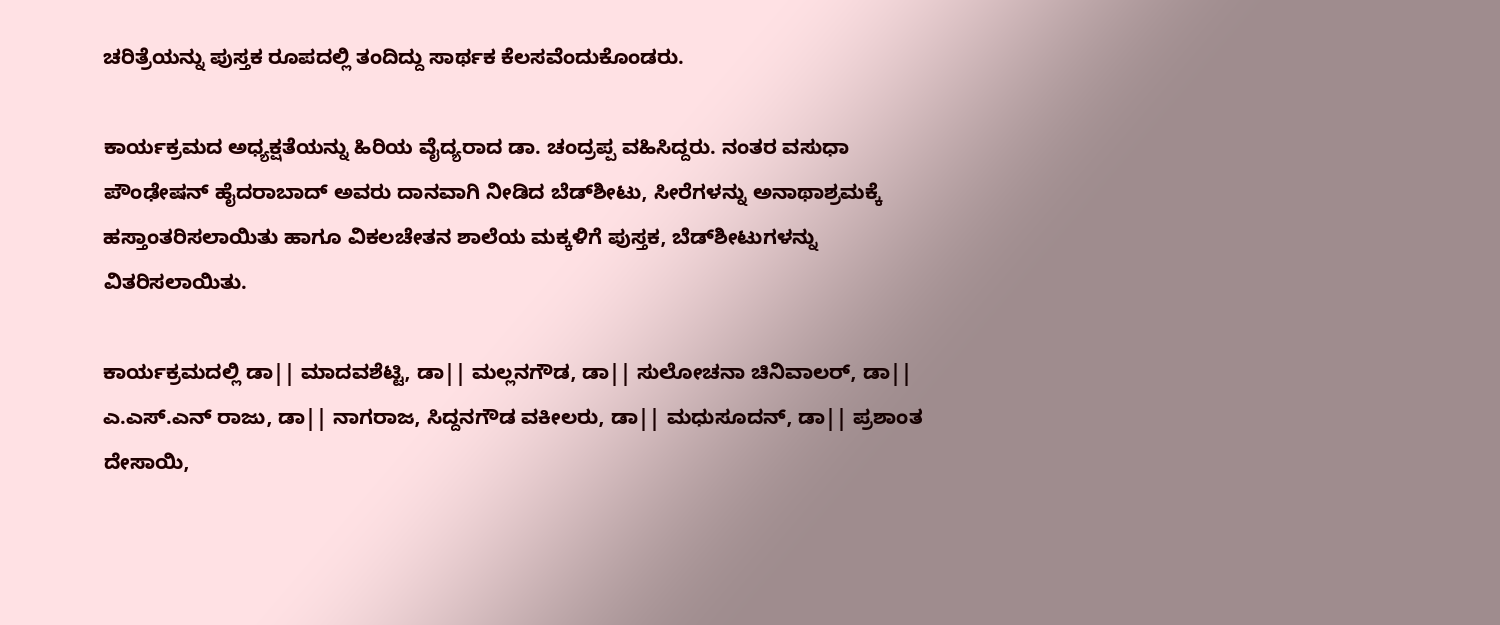ಚರಿತ್ರೆಯನ್ನು ಪುಸ್ತಕ ರೂಪದಲ್ಲಿ ತಂದಿದ್ದು ಸಾರ್ಥಕ ಕೆಲಸವೆಂದುಕೊಂಡರು.

ಕಾರ್ಯಕ್ರಮದ ಅಧ್ಯಕ್ಷತೆಯನ್ನು ಹಿರಿಯ ವೈದ್ಯರಾದ ಡಾ. ಚಂದ್ರಪ್ಪ ವಹಿಸಿದ್ದರು. ನಂತರ ವಸುಧಾ ಪೌಂಢೇಷನ್ ಹೈದರಾಬಾದ್ ಅವರು ದಾನವಾಗಿ ನೀಡಿದ ಬೆಡ್‌ಶೀಟು, ಸೀರೆಗಳನ್ನು ಅನಾಥಾಶ್ರಮಕ್ಕೆ ಹಸ್ತಾಂತರಿಸಲಾಯಿತು ಹಾಗೂ ವಿಕಲಚೇತನ ಶಾಲೆಯ ಮಕ್ಕಳಿಗೆ ಪುಸ್ತಕ, ಬೆಡ್‌ಶೀಟುಗಳನ್ನು ವಿತರಿಸಲಾಯಿತು.

ಕಾರ್ಯಕ್ರಮದಲ್ಲಿ ಡಾ|| ಮಾದವಶೆಟ್ಟಿ, ಡಾ|| ಮಲ್ಲನಗೌಡ, ಡಾ|| ಸುಲೋಚನಾ ಚಿನಿವಾಲರ್, ಡಾ|| ಎ.ಎಸ್.ಎನ್ ರಾಜು, ಡಾ|| ನಾಗರಾಜ, ಸಿದ್ದನಗೌಡ ವಕೀಲರು, ಡಾ|| ಮಧುಸೂದನ್, ಡಾ|| ಪ್ರಶಾಂತ ದೇಸಾಯಿ,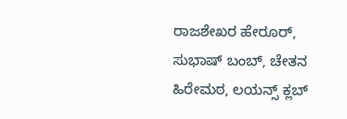ರಾಜಶೇಖರ ಹೇರೂರ್, ಸುಭಾಷ್ ಬಂಬ್, ಚೇತನ ಹಿರೇಮಠ, ಲಯನ್ಸ್ ಕ್ಲಬ್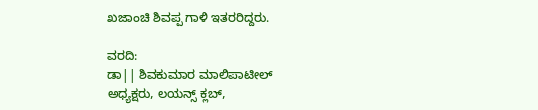ಖಜಾಂಚಿ ಶಿವಪ್ಪ ಗಾಳಿ ಇತರರಿದ್ದರು.

ವರದಿ:
ಡಾ|| ಶಿವಕುಮಾರ ಮಾಲಿಪಾಟೀಲ್
ಅಧ್ಯಕ್ಷರು, ಲಯನ್ಸ್ ಕ್ಲಬ್,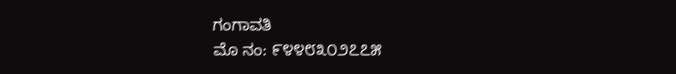ಗಂಗಾವತಿ
ಮೊ ನಂ: ೯೪೪೮೩೦೨೭೭೫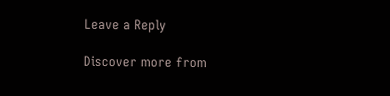Leave a Reply

Discover more from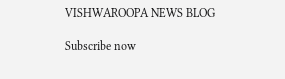VISHWAROOPA NEWS BLOG

Subscribe now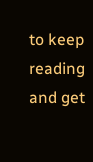to keep reading and get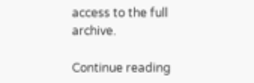access to the full archive.

Continue reading